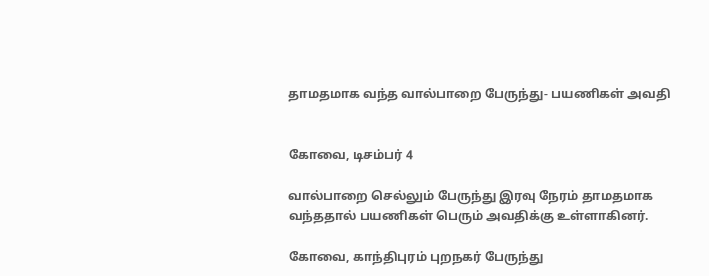தாமதமாக வந்த வால்பாறை பேருந்து- பயணிகள் அவதி


கோவை, டிசம்பர் 4

வால்பாறை செல்லும் பேருந்து இரவு நேரம் தாமதமாக வந்ததால் பயணிகள் பெரும் அவதிக்கு உள்ளாகினர்.

கோவை, காந்திபுரம் புறநகர் பேருந்து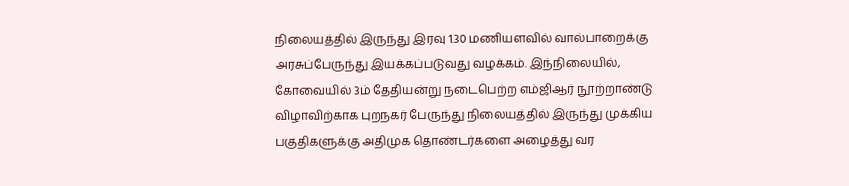நிலையத்தில் இருந்து இரவு 1.30 மணியளவில் வால்பாறைக்கு அரசுப்பேருந்து இயக்கப்படுவது வழக்கம். இந்நிலையில், கோவையில் 3ம் தேதியன்று நடைபெற்ற எம்ஜிஆர் நூற்றாண்டு விழாவிற்காக புறநகர் பேருந்து நிலையத்தில் இருந்து முக்கிய பகுதிகளுக்கு அதிமுக தொண்டர்களை அழைத்து வர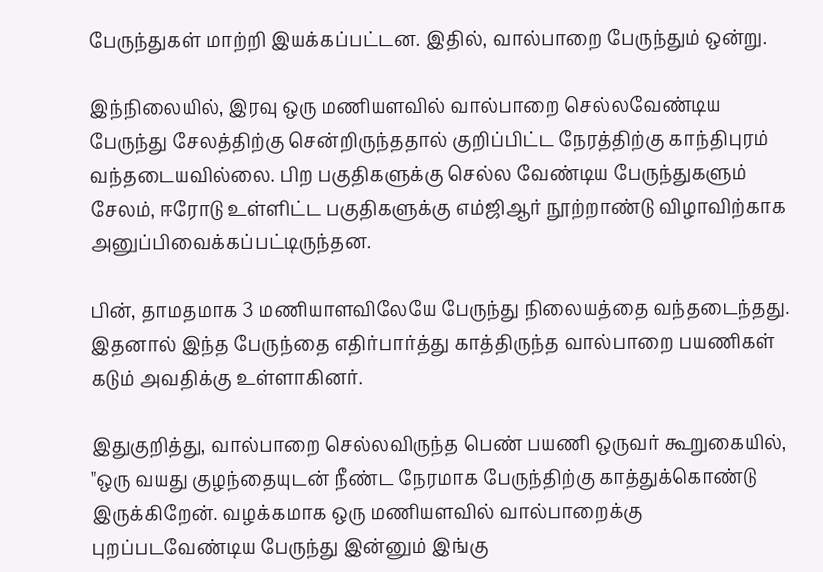பேருந்துகள் மாற்றி இயக்கப்பட்டன. இதில், வால்பாறை பேருந்தும் ஒன்று.

இந்நிலையில், இரவு ஒரு மணியளவில் வால்பாறை செல்லவேண்டிய பேருந்து சேலத்திற்கு சென்றிருந்ததால் குறிப்பிட்ட நேரத்திற்கு காந்திபுரம் வந்தடையவில்லை. பிற பகுதிகளுக்கு செல்ல வேண்டிய பேருந்துகளும் சேலம், ஈரோடு உள்ளிட்ட பகுதிகளுக்கு எம்ஜிஆர் நூற்றாண்டு விழாவிற்காக அனுப்பிவைக்கப்பட்டிருந்தன.

பின், தாமதமாக 3 மணியாளவிலேயே பேருந்து நிலையத்தை வந்தடைந்தது. இதனால் இந்த பேருந்தை எதிர்பார்த்து காத்திருந்த வால்பாறை பயணிகள் கடும் அவதிக்கு உள்ளாகினர்.

இதுகுறித்து, வால்பாறை செல்லவிருந்த பெண் பயணி ஒருவர் கூறுகையில், "ஒரு வயது குழந்தையுடன் நீண்ட நேரமாக பேருந்திற்கு காத்துக்கொண்டு இருக்கிறேன். வழக்கமாக ஒரு மணியளவில் வால்பாறைக்கு புறப்படவேண்டிய பேருந்து இன்னும் இங்கு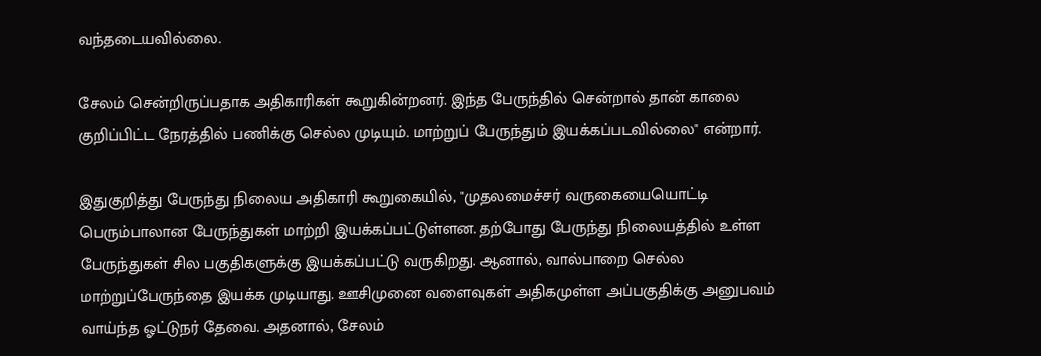வந்தடையவில்லை.

சேலம் சென்றிருப்பதாக அதிகாரிகள் கூறுகின்றனர். இந்த பேருந்தில் சென்றால் தான் காலை குறிப்பிட்ட நேரத்தில் பணிக்கு செல்ல முடியும். மாற்றுப் பேருந்தும் இயக்கப்படவில்லை" என்றார்.

இதுகுறித்து பேருந்து நிலைய அதிகாரி கூறுகையில், "முதலமைச்சர் வருகையையொட்டி பெரும்பாலான பேருந்துகள் மாற்றி இயக்கப்பட்டுள்ளன. தற்போது பேருந்து நிலையத்தில் உள்ள பேருந்துகள் சில பகுதிகளுக்கு இயக்கப்பட்டு வருகிறது. ஆனால், வால்பாறை செல்ல மாற்றுப்பேருந்தை இயக்க முடியாது. ஊசிமுனை வளைவுகள் அதிகமுள்ள அப்பகுதிக்கு அனுபவம் வாய்ந்த ஓட்டுநர் தேவை. அதனால், சேலம்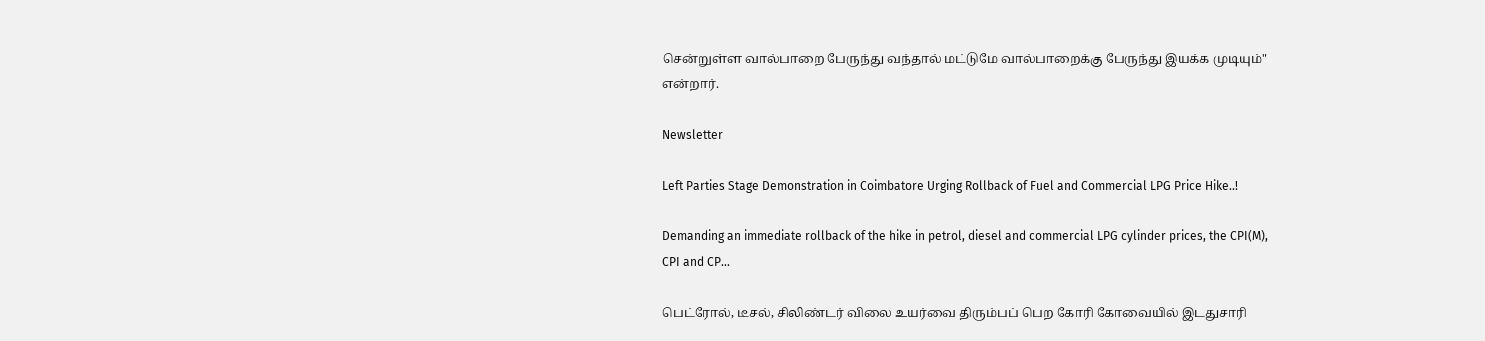சென்றுள்ள வால்பாறை பேருந்து வந்தால் மட்டுமே வால்பாறைக்கு பேருந்து இயக்க முடியும்" என்றார்.

Newsletter

Left Parties Stage Demonstration in Coimbatore Urging Rollback of Fuel and Commercial LPG Price Hike..!

Demanding an immediate rollback of the hike in petrol, diesel and commercial LPG cylinder prices, the CPI(M), CPI and CP...

பெட்ரோல், டீசல், சிலிண்டர் விலை உயர்வை திரும்பப் பெற கோரி கோவையில் இடதுசாரி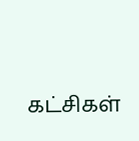கட்சிகள்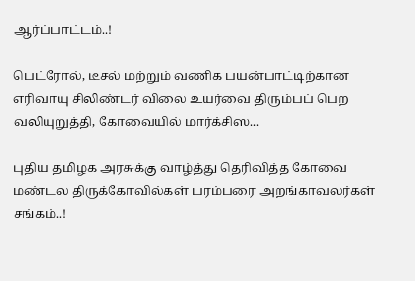ஆர்ப்பாட்டம்..!

பெட்ரோல், டீசல் மற்றும் வணிக பயன்பாட்டிற்கான எரிவாயு சிலிண்டர் விலை உயர்வை திரும்பப் பெற வலியுறுத்தி, கோவையில் மார்க்சிஸ...

புதிய தமிழக அரசுக்கு வாழ்த்து தெரிவித்த கோவை மண்டல திருக்கோவில்கள் பரம்பரை அறங்காவலர்கள் சங்கம்..!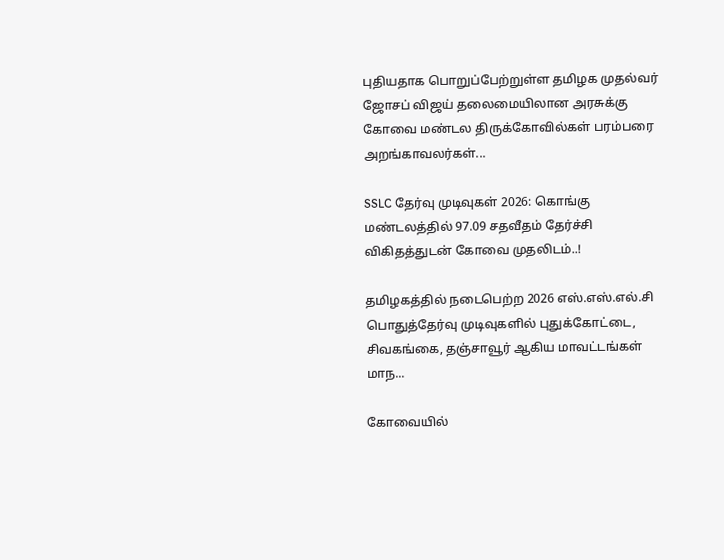புதியதாக பொறுப்பேற்றுள்ள தமிழக முதல்வர் ஜோசப் விஜய் தலைமையிலான அரசுக்கு கோவை மண்டல திருக்கோவில்கள் பரம்பரை அறங்காவலர்கள்...

SSLC தேர்வு முடிவுகள் 2026: கொங்கு மண்டலத்தில் 97.09 சதவீதம் தேர்ச்சி விகிதத்துடன் கோவை முதலிடம்..!

தமிழகத்தில் நடைபெற்ற 2026 எஸ்.எஸ்.எல்.சி பொதுத்தேர்வு முடிவுகளில் புதுக்கோட்டை, சிவகங்கை, தஞ்சாவூர் ஆகிய மாவட்டங்கள் மாந...

கோவையில்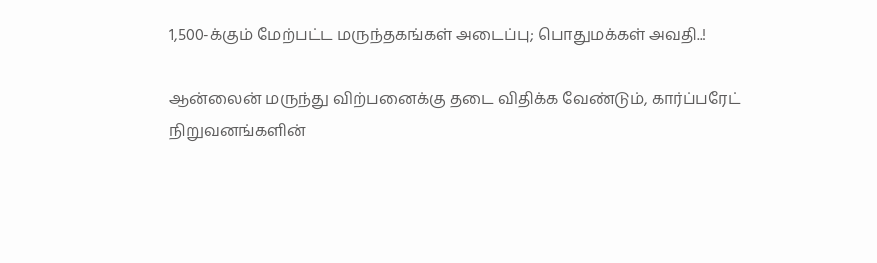1,500-க்கும் மேற்பட்ட மருந்தகங்கள் அடைப்பு; பொதுமக்கள் அவதி..!

ஆன்லைன் மருந்து விற்பனைக்கு தடை விதிக்க வேண்டும், கார்ப்பரேட் நிறுவனங்களின்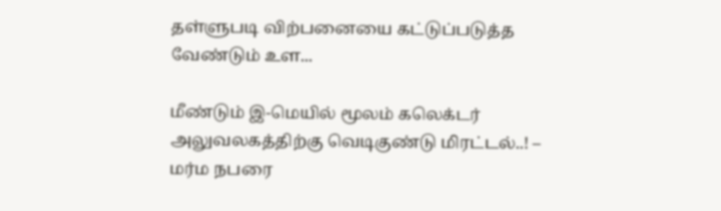தள்ளுபடி விற்பனையை கட்டுப்படுத்த வேண்டும் உள...

மீண்டும் இ-மெயில் மூலம் கலெக்டர் அலுவலகத்திற்கு வெடிகுண்டு மிரட்டல்..! – மர்ம நபரை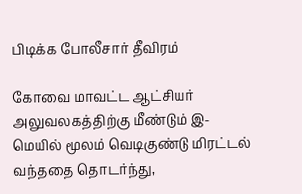பிடிக்க போலீசார் தீவிரம்

கோவை மாவட்ட ஆட்சியர் அலுவலகத்திற்கு மீண்டும் இ-மெயில் மூலம் வெடிகுண்டு மிரட்டல் வந்ததை தொடர்ந்து,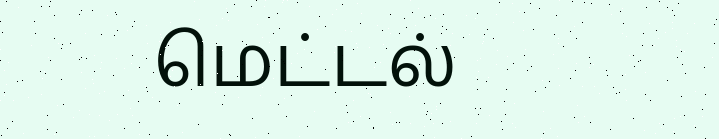மெட்டல்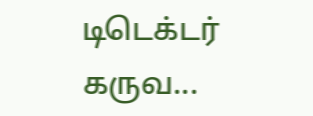டிடெக்டர் கருவ...